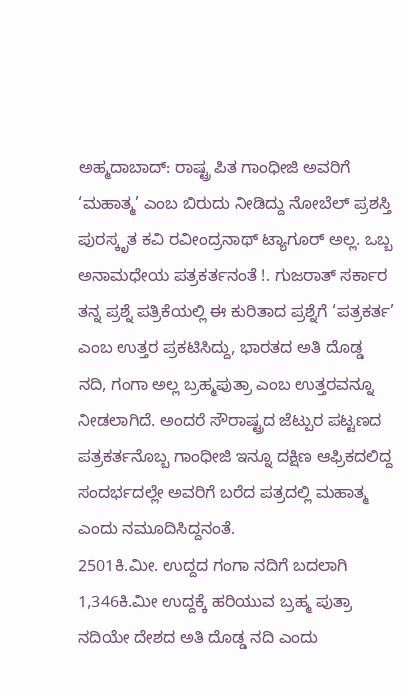ಅಹ್ಮದಾಬಾದ್: ರಾಷ್ಟ್ರ ಪಿತ ಗಾಂಧೀಜಿ ಅವರಿಗೆ ‘ಮಹಾತ್ಮ’ ಎಂಬ ಬಿರುದು ನೀಡಿದ್ದು ನೋಬೆಲ್ ಪ್ರಶಸ್ತಿ ಪುರಸ್ಕೃತ ಕವಿ ರವೀಂದ್ರನಾಥ್ ಟ್ಯಾಗೂರ್ ಅಲ್ಲ. ಒಬ್ಬ ಅನಾಮಧೇಯ ಪತ್ರಕರ್ತನಂತೆ !. ಗುಜರಾತ್ ಸರ್ಕಾರ ತನ್ನ ಪ್ರಶ್ನೆ ಪತ್ರಿಕೆಯಲ್ಲಿ ಈ ಕುರಿತಾದ ಪ್ರಶ್ನೆಗೆ ‘ಪತ್ರಕರ್ತ’ ಎಂಬ ಉತ್ತರ ಪ್ರಕಟಿಸಿದ್ದು, ಭಾರತದ ಅತಿ ದೊಡ್ಡ ನದಿ, ಗಂಗಾ ಅಲ್ಲ ಬ್ರಹ್ಮಪುತ್ರಾ ಎಂಬ ಉತ್ತರವನ್ನೂ ನೀಡಲಾಗಿದೆ. ಅಂದರೆ ಸೌರಾಷ್ಟ್ರದ ಜೆಟ್ಪುರ ಪಟ್ಟಣದ ಪತ್ರಕರ್ತನೊಬ್ಬ ಗಾಂಧೀಜಿ ಇನ್ನೂ ದಕ್ಷಿಣ ಆಫ್ರಿಕದಲಿದ್ದ ಸಂದರ್ಭದಲ್ಲೇ ಅವರಿಗೆ ಬರೆದ ಪತ್ರದಲ್ಲಿ ಮಹಾತ್ಮ ಎಂದು ನಮೂದಿಸಿದ್ದನಂತೆ.
2501ಕಿ.ಮೀ. ಉದ್ದದ ಗಂಗಾ ನದಿಗೆ ಬದಲಾಗಿ 1,346ಕಿ.ಮೀ ಉದ್ದಕ್ಕೆ ಹರಿಯುವ ಬ್ರಹ್ಮ ಪುತ್ರಾ ನದಿಯೇ ದೇಶದ ಅತಿ ದೊಡ್ಡ ನದಿ ಎಂದು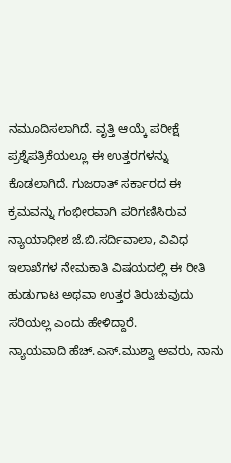ನಮೂದಿಸಲಾಗಿದೆ. ವೃತ್ತಿ ಆಯ್ಕೆ ಪರೀಕ್ಷೆ ಪ್ರಶ್ನೆಪತ್ರಿಕೆಯಲ್ಲೂ ಈ ಉತ್ತರಗಳನ್ನು ಕೊಡಲಾಗಿದೆ. ಗುಜರಾತ್ ಸರ್ಕಾರದ ಈ ಕ್ರಮವನ್ನು ಗಂಭೀರವಾಗಿ ಪರಿಗಣಿಸಿರುವ ನ್ಯಾಯಾಧೀಶ ಜೆ.ಬಿ.ಸರ್ದಿವಾಲಾ, ವಿವಿಧ ಇಲಾಖೆಗಳ ನೇಮಕಾತಿ ವಿಷಯದಲ್ಲಿ ಈ ರೀತಿ ಹುಡುಗಾಟ ಅಥವಾ ಉತ್ತರ ತಿರುಚುವುದು ಸರಿಯಲ್ಲ ಎಂದು ಹೇಳಿದ್ದಾರೆ.
ನ್ಯಾಯವಾದಿ ಹೆಚ್.ಎಸ್.ಮುಶ್ವಾ ಅವರು, ನಾನು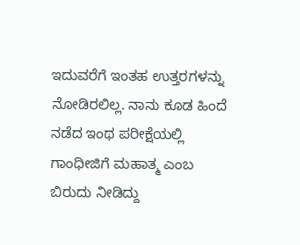ಇದುವರೆಗೆ ಇಂತಹ ಉತ್ತರಗಳನ್ನು ನೋಡಿರಲಿಲ್ಲ. ನಾನು ಕೂಡ ಹಿಂದೆ ನಡೆದ ಇಂಥ ಪರೀಕ್ಷೆಯಲ್ಲಿ ಗಾಂಧೀಜಿಗೆ ಮಹಾತ್ಮ ಎಂಬ ಬಿರುದು ನೀಡಿದ್ದು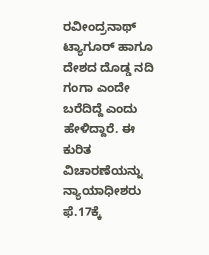ರವೀಂದ್ರನಾಥ್ ಟ್ಯಾಗೂರ್ ಹಾಗೂ ದೇಶದ ದೊಡ್ಡ ನದಿ ಗಂಗಾ ಎಂದೇ ಬರೆದಿದ್ದೆ ಎಂದು ಹೇಳಿದ್ದಾರೆ. ಈ ಕುರಿತ ವಿಚಾರಣೆಯನ್ನು ನ್ಯಾಯಾಧೀಶರು ಫೆ.17ಕ್ಕೆ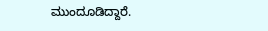ಮುಂದೂಡಿದ್ದಾರೆ.